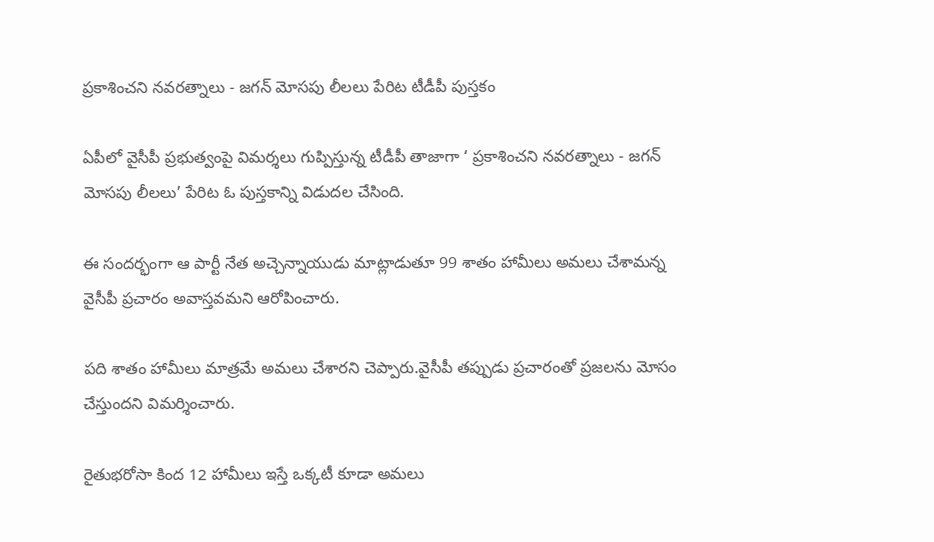ప్రకాశించని నవరత్నాలు - జగన్ మోసపు లీలలు పేరిట టీడీపీ పుస్తకం

ఏపీలో వైసీపీ ప్రభుత్వంపై విమర్శలు గుప్పిస్తున్న టీడీపీ తాజాగా ‘ ప్రకాశించని నవరత్నాలు - జగన్ మోసపు లీలలు’ పేరిట ఓ పుస్తకాన్ని విడుదల చేసింది.

ఈ సందర్భంగా ఆ పార్టీ నేత అచ్చెన్నాయుడు మాట్లాడుతూ 99 శాతం హామీలు అమలు చేశామన్న వైసీపీ ప్రచారం అవాస్తవమని ఆరోపించారు.

పది శాతం హామీలు మాత్రమే అమలు చేశారని చెప్పారు.వైసీపీ తప్పుడు ప్రచారంతో ప్రజలను మోసం చేస్తుందని విమర్శించారు.

రైతుభరోసా కింద 12 హామీలు ఇస్తే ఒక్కటీ కూడా అమలు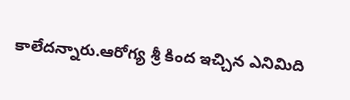కాలేదన్నారు.ఆరోగ్య శ్రీ కింద ఇచ్చిన ఎనిమిది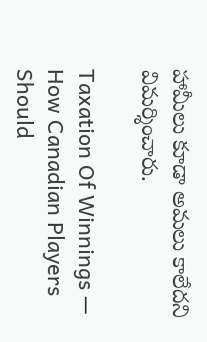హామీలు కూడా అమలు కాలేదని విమర్శించారు.

Taxation Of Winnings — How Canadian Players Should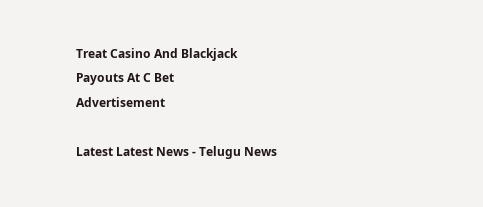Treat Casino And Blackjack Payouts At C Bet
Advertisement

Latest Latest News - Telugu News